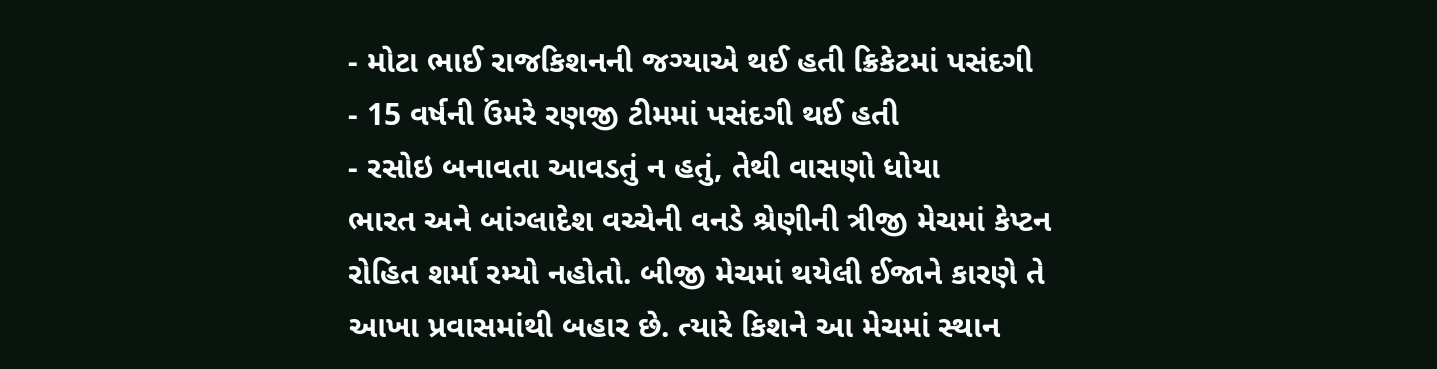- મોટા ભાઈ રાજકિશનની જગ્યાએ થઈ હતી ક્રિકેટમાં પસંદગી
- 15 વર્ષની ઉંમરે રણજી ટીમમાં પસંદગી થઈ હતી
- રસોઇ બનાવતા આવડતું ન હતું, તેથી વાસણો ધોયા
ભારત અને બાંગ્લાદેશ વચ્ચેની વનડે શ્રેણીની ત્રીજી મેચમાં કેપ્ટન રોહિત શર્મા રમ્યો નહોતો. બીજી મેચમાં થયેલી ઈજાને કારણે તે આખા પ્રવાસમાંથી બહાર છે. ત્યારે કિશને આ મેચમાં સ્થાન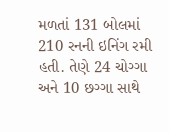મળતાં 131 બોલમાં 210 રનની ઇનિંગ રમી હતી. તેણે 24 ચોગ્ગા અને 10 છગ્ગા સાથે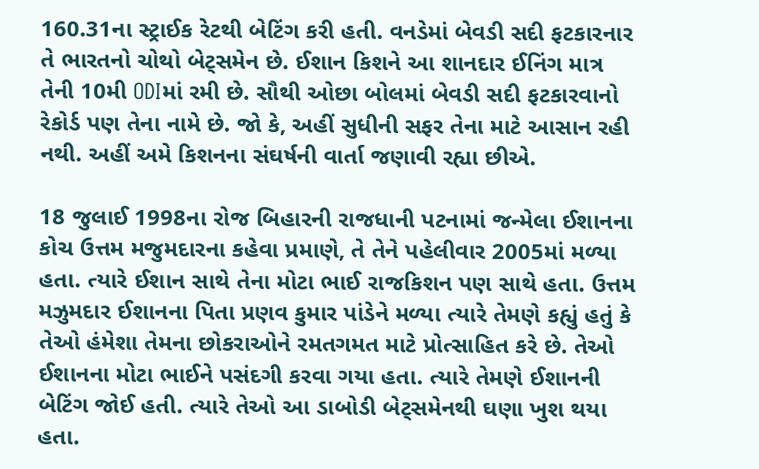160.31ના સ્ટ્રાઈક રેટથી બેટિંગ કરી હતી. વનડેમાં બેવડી સદી ફટકારનાર તે ભારતનો ચોથો બેટ્સમેન છે. ઈશાન કિશને આ શાનદાર ઈનિંગ માત્ર તેની 10મી ODIમાં રમી છે. સૌથી ઓછા બોલમાં બેવડી સદી ફટકારવાનો રેકોર્ડ પણ તેના નામે છે. જો કે, અહીં સુધીની સફર તેના માટે આસાન રહી નથી. અહીં અમે કિશનના સંઘર્ષની વાર્તા જણાવી રહ્યા છીએ.

18 જુલાઈ 1998ના રોજ બિહારની રાજધાની પટનામાં જન્મેલા ઈશાનના કોચ ઉત્તમ મજુમદારના કહેવા પ્રમાણે, તે તેને પહેલીવાર 2005માં મળ્યા હતા. ત્યારે ઈશાન સાથે તેના મોટા ભાઈ રાજકિશન પણ સાથે હતા. ઉત્તમ મઝુમદાર ઈશાનના પિતા પ્રણવ કુમાર પાંડેને મળ્યા ત્યારે તેમણે કહ્યું હતું કે તેઓ હંમેશા તેમના છોકરાઓને રમતગમત માટે પ્રોત્સાહિત કરે છે. તેઓ ઈશાનના મોટા ભાઈને પસંદગી કરવા ગયા હતા. ત્યારે તેમણે ઈશાનની બેટિંગ જોઈ હતી. ત્યારે તેઓ આ ડાબોડી બેટ્સમેનથી ઘણા ખુશ થયા હતા.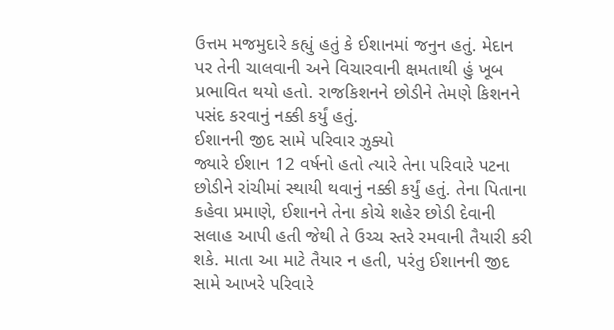ઉત્તમ મજમુદારે કહ્યું હતું કે ઈશાનમાં જનુન હતું. મેદાન પર તેની ચાલવાની અને વિચારવાની ક્ષમતાથી હું ખૂબ પ્રભાવિત થયો હતો. રાજકિશનને છોડીને તેમણે કિશનને પસંદ કરવાનું નક્કી કર્યું હતું.
ઈશાનની જીદ સામે પરિવાર ઝુક્યો
જ્યારે ઈશાન 12 વર્ષનો હતો ત્યારે તેના પરિવારે પટના છોડીને રાંચીમાં સ્થાયી થવાનું નક્કી કર્યું હતું. તેના પિતાના કહેવા પ્રમાણે, ઈશાનને તેના કોચે શહેર છોડી દેવાની સલાહ આપી હતી જેથી તે ઉચ્ચ સ્તરે રમવાની તૈયારી કરી શકે. માતા આ માટે તૈયાર ન હતી, પરંતુ ઈશાનની જીદ સામે આખરે પરિવારે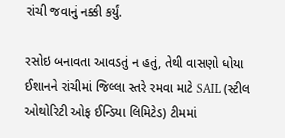રાંચી જવાનું નક્કી કર્યું.

રસોઇ બનાવતા આવડતું ન હતું, તેથી વાસણો ધોયા
ઈશાનને રાંચીમાં જિલ્લા સ્તરે રમવા માટે SAIL (સ્ટીલ ઓથોરિટી ઓફ ઈન્ડિયા લિમિટેડ) ટીમમાં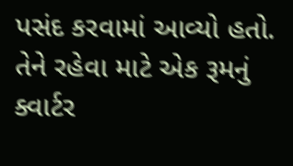પસંદ કરવામાં આવ્યો હતો. તેને રહેવા માટે એક રૂમનું ક્વાર્ટર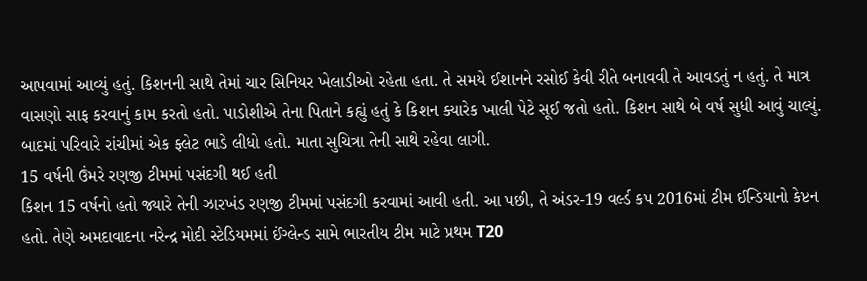આપવામાં આવ્યું હતું. કિશનની સાથે તેમાં ચાર સિનિયર ખેલાડીઓ રહેતા હતા. તે સમયે ઈશાનને રસોઈ કેવી રીતે બનાવવી તે આવડતું ન હતું. તે માત્ર વાસણો સાફ કરવાનું કામ કરતો હતો. પાડોશીએ તેના પિતાને કહ્યું હતું કે કિશન ક્યારેક ખાલી પેટે સૂઈ જતો હતો. કિશન સાથે બે વર્ષ સુધી આવું ચાલ્યું. બાદમાં પરિવારે રાંચીમાં એક ફ્લેટ ભાડે લીધો હતો. માતા સુચિત્રા તેની સાથે રહેવા લાગી.
15 વર્ષની ઉંમરે રણજી ટીમમાં પસંદગી થઈ હતી
કિશન 15 વર્ષનો હતો જ્યારે તેની ઝારખંડ રણજી ટીમમાં પસંદગી કરવામાં આવી હતી. આ પછી, તે અંડર-19 વર્લ્ડ કપ 2016માં ટીમ ઈન્ડિયાનો કેપ્ટન હતો. તેણે અમદાવાદના નરેન્દ્ર મોદી સ્ટેડિયમમાં ઈંગ્લેન્ડ સામે ભારતીય ટીમ માટે પ્રથમ T20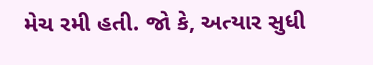મેચ રમી હતી. જો કે, અત્યાર સુધી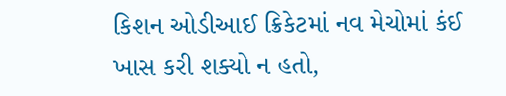કિશન ઓડીઆઈ ક્રિકેટમાં નવ મેચોમાં કંઈ ખાસ કરી શક્યો ન હતો,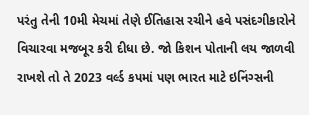પરંતુ તેની 10મી મેચમાં તેણે ઈતિહાસ રચીને હવે પસંદગીકારોને વિચારવા મજબૂર કરી દીધા છે. જો કિશન પોતાની લય જાળવી રાખશે તો તે 2023 વર્લ્ડ કપમાં પણ ભારત માટે ઇનિંગ્સની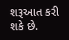શરૂઆત કરી શકે છે.